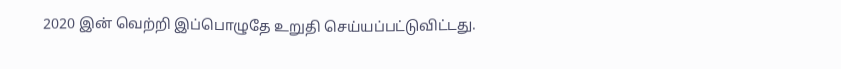2020 இன் வெற்றி இப்பொழுதே உறுதி செய்யப்பட்டுவிட்டது.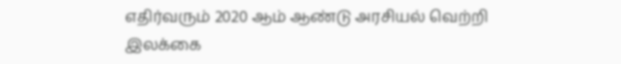எதிர்வரும் 2020 ஆம் ஆண்டு அரசியல் வெற்றி இலக்கை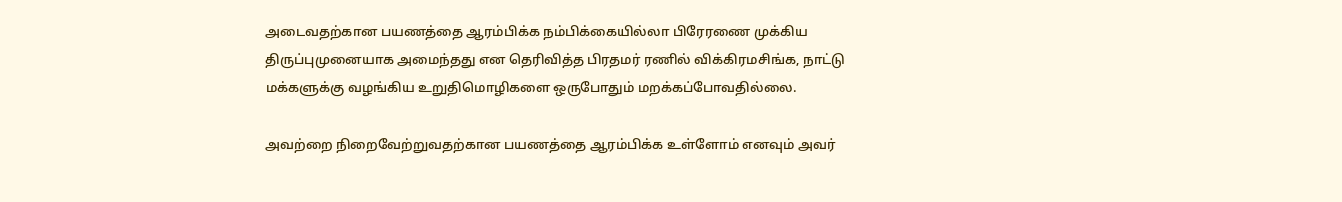அடைவதற்கான பயணத்தை ஆரம்பிக்க நம்பிக்கையில்லா பிரேரணை முக்கிய திருப்புமுனையாக அமைந்தது என தெரிவித்த பிரதமர் ரணில் விக்கிரமசிங்க, நாட்டு மக்களுக்கு வழங்கிய உறுதிமொழிகளை ஒருபோதும் மறக்கப்போவதில்லை.

அவற்றை நிறைவேற்றுவதற்கான பயணத்தை ஆரம்பிக்க உள்ளோம் எனவும் அவர்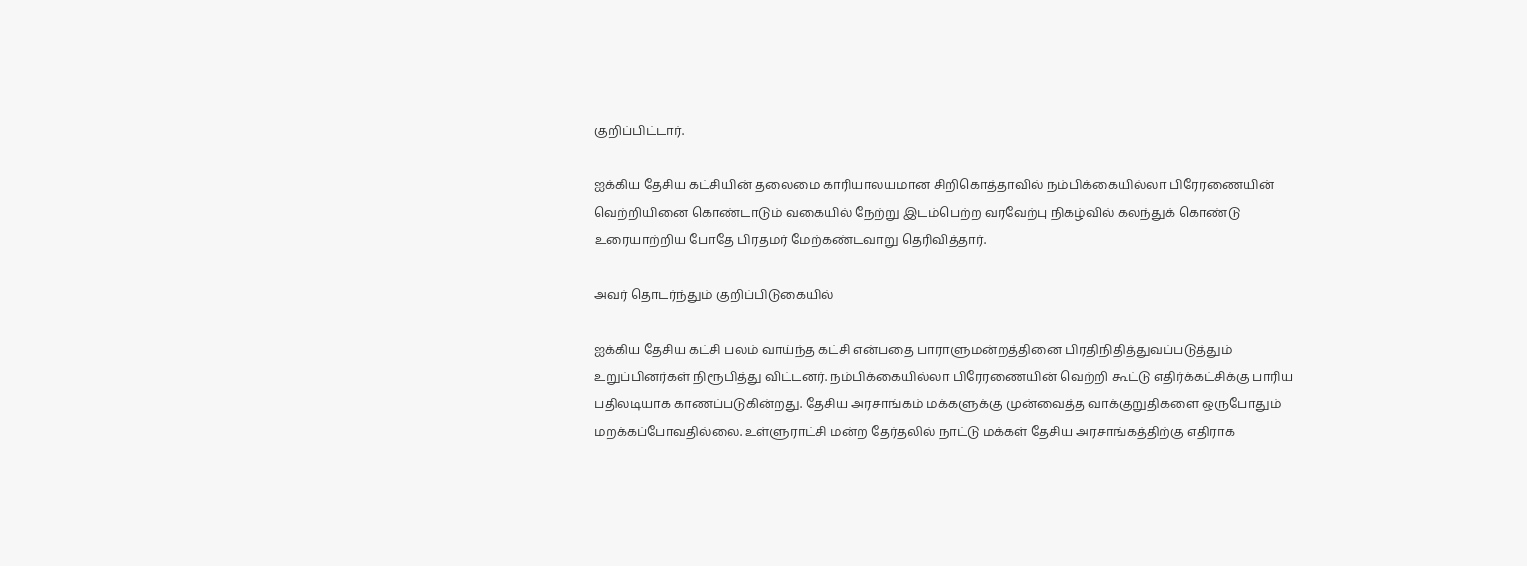குறிப்பிட்டார்.

ஐக்கிய தேசிய கட்சியின் தலைமை காரியாலயமான சிறிகொத்தாவில் நம்பிக்கையில்லா பிரேரணையின் வெற்றியினை கொண்டாடும் வகையில் நேற்று இடம்பெற்ற வரவேற்பு நிகழ்வில் கலந்துக் கொண்டு உரையாற்றிய போதே பிரதமர் மேற்கண்டவாறு தெரிவித்தார்.

அவர் தொடர்ந்தும் குறிப்பிடுகையில்

ஐக்கிய தேசிய கட்சி பலம் வாய்ந்த கட்சி என்பதை பாராளுமன்றத்தினை பிரதிநிதித்துவப்படுத்தும் உறுப்பினர்கள் நிரூபித்து விட்டனர். நம்பிக்கையில்லா பிரேரணையின் வெற்றி கூட்டு எதிர்க்கட்சிக்கு பாரிய பதிலடியாக காணப்படுகின்றது. தேசிய அரசாங்கம் மக்களுக்கு முன்வைத்த வாக்குறுதிகளை ஒருபோதும் மறக்கப்போவதில்லை. உள்ளுராட்சி மன்ற தேர்தலில் நாட்டு மக்கள் தேசிய அரசாங்கத்திற்கு எதிராக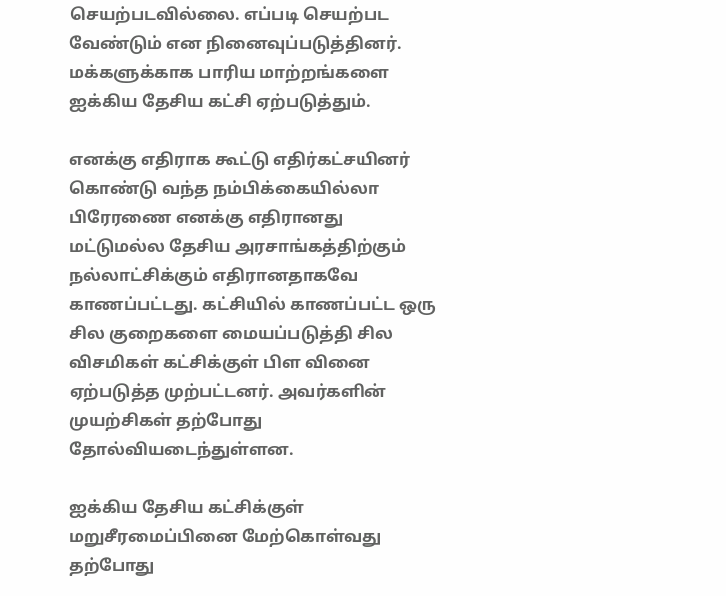செயற்படவில்லை. எப்படி செயற்பட வேண்டும் என நினைவுப்படுத்தினர். மக்களுக்காக பாரிய மாற்றங்களை ஐக்கிய தேசிய கட்சி ஏற்படுத்தும்.

எனக்கு எதிராக கூட்டு எதிர்கட்சயினர் கொண்டு வந்த நம்பிக்கையில்லா பிரேரணை எனக்கு எதிரானது மட்டுமல்ல தேசிய அரசாங்கத்திற்கும் நல்லாட்சிக்கும் எதிரானதாகவே காணப்பட்டது. கட்சியில் காணப்பட்ட ஒரு சில குறைகளை மையப்படுத்தி சில விசமிகள் கட்சிக்குள் பிள வினை ஏற்படுத்த முற்பட்டனர். அவர்களின் முயற்சிகள் தற்போது தோல்வியடைந்துள்ளன.

ஐக்கிய தேசிய கட்சிக்குள் மறுசீரமைப்பினை மேற்கொள்வது தற்போது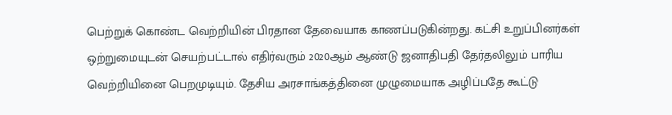பெற்றுக் கொண்ட வெற்றியின் பிரதான தேவையாக காணப்படுகின்றது. கட்சி உறுப்பினர்கள் ஒற்றுமையுடன் செயற்பட்டால் எதிர்வரும் 2020ஆம் ஆண்டு ஜனாதிபதி தேர்தலிலும் பாரிய வெற்றியினை பெறமுடியும். தேசிய அரசாங்கத்தினை முழுமையாக அழிப்பதே கூட்டு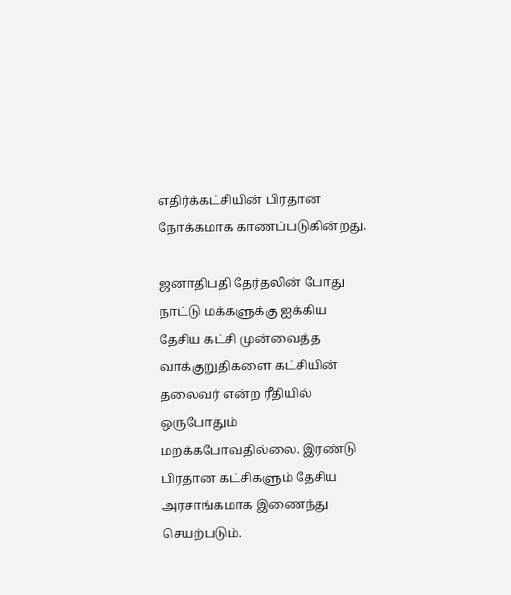எதிர்க்கட்சியின் பிரதான நோக்கமாக காணப்படுகின்றது.

ஜனாதிபதி தேர்தலின் போது நாட்டு மக்களுக்கு ஐக்கிய தேசிய கட்சி முன்வைத்த வாக்குறுதிகளை கட்சியின் தலைவர் என்ற ரீதியில் ஒருபோதும் மறக்கபோவதில்லை. இரண்டு பிரதான கட்சிகளும் தேசிய அரசாங்கமாக இணைந்து செயற்படும்.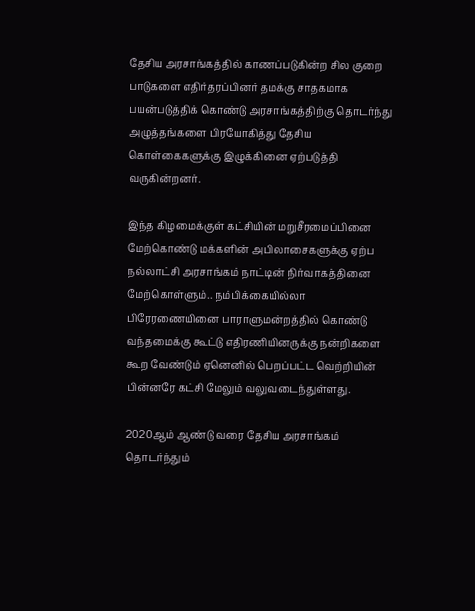தேசிய அரசாங்கத்தில் காணப்படுகின்ற சில குறை பாடுகளை எதிர்தரப்பினர் தமக்கு சாதகமாக பயன்படுத்திக் கொண்டு அரசாங்கத்திற்கு தொடர்ந்து அழுத்தங்களை பிரயோகித்து தேசிய கொள்கைகளுக்கு இழுக்கினை ஏற்படுத்தி வருகின்றனர்.

இந்த கிழமைக்குள் கட்சியின் மறுசீரமைப்பினை மேற்கொண்டு மக்களின் அபிலாசைகளுக்கு ஏற்ப நல்லாட்சி அரசாங்கம் நாட்டின் நிர்வாகத்தினை மேற்கொள்ளும்.. நம்பிக்கையில்லா பிரேரணையினை பாராளுமன்றத்தில் கொண்டு வந்தமைக்கு கூட்டு எதிரணியினருக்கு நன்றிகளை கூற வேண்டும் ஏனெனில் பெறப்பட்ட வெற்றியின் பின்னரே கட்சி மேலும் வலுவடைந்துள்ளது.

2020ஆம் ஆண்டு வரை தேசிய அரசாங்கம் தொடர்ந்தும்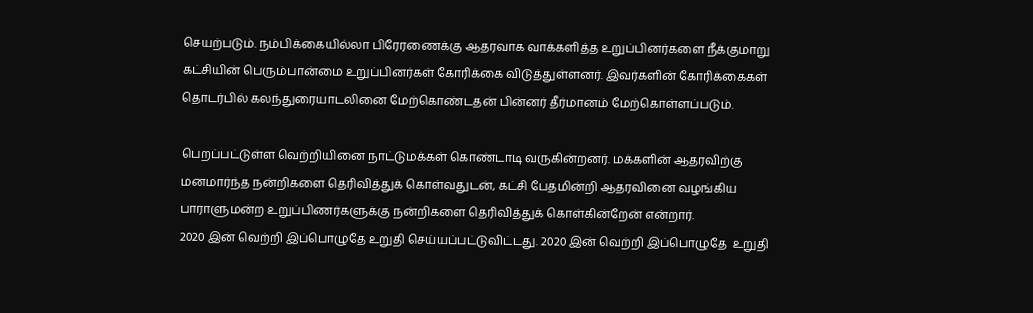செயற்படும். நம்பிக்கையில்லா பிரேரணைக்கு ஆதரவாக வாக்களித்த உறுப்பினர்களை நீக்குமாறு கட்சியின் பெரும்பான்மை உறுப்பினர்கள் கோரிக்கை விடுத்துள்ளனர். இவர்களின் கோரிக்கைகள் தொடர்பில் கலந்துரையாடலினை மேற்கொண்டதன் பின்னர் தீர்மானம் மேற்கொள்ளப்படும்.

பெறப்பட்டுள்ள வெற்றியினை நாட்டுமக்கள் கொண்டாடி வருகின்றனர். மக்களின் ஆதரவிற்கு மனமார்ந்த நன்றிகளை தெரிவித்துக் கொள்வதுடன், கட்சி பேதமின்றி ஆதரவினை வழங்கிய பாராளுமன்ற உறுப்பிணர்களுக்கு நன்றிகளை தெரிவித்துக் கொள்கின்றேன் என்றார்.
2020 இன் வெற்றி இப்பொழுதே உறுதி செய்யப்பட்டுவிட்டது. 2020 இன் வெற்றி இப்பொழுதே  உறுதி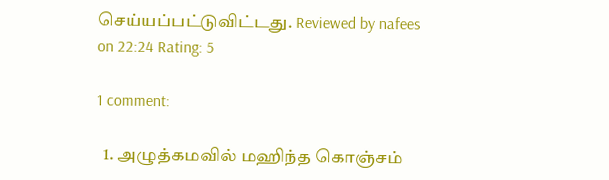செய்யப்பட்டுவிட்டது. Reviewed by nafees on 22:24 Rating: 5

1 comment:

  1. அழுத்கமவில் மஹிந்த கொஞ்சம்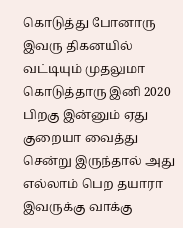கொடுத்து போனாரு இவரு திகனயில் வட்டியும் முதலுமா கொடுத்தாரு இனி 2020 பிறகு இன்னும் ஏது குறையா வைத்து சென்று இருந்தால் அது எல்லாம் பெற தயாரா இவருக்கு வாக்கு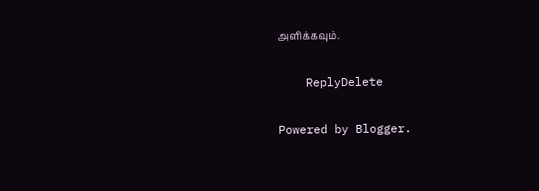அளிக்கவும்.

    ReplyDelete

Powered by Blogger.